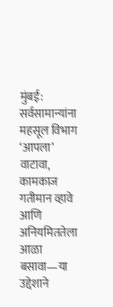मुंबई: सर्वसामान्यांना महसूल विभाग ‘आपला’ वाटावा, कामकाज गतीमान व्हावे आणि अनियमिततेला आळा बसावा—या उद्देशाने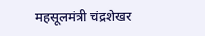महसूलमंत्री चंद्रशेखर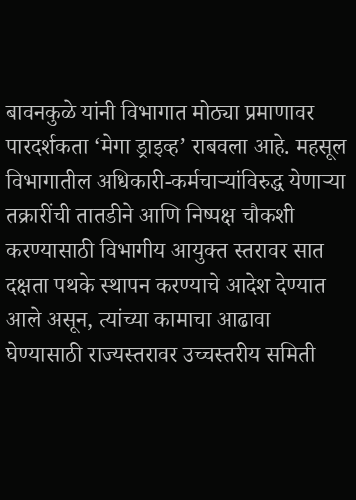बावनकुळे यांनी विभागात मोठ्या प्रमाणावर पारदर्शकता ‘मेगा ड्राइव्ह’ राबवला आहे. महसूल विभागातील अधिकारी-कर्मचाऱ्यांविरुद्ध येणाऱ्या तक्रारींची तातडीने आणि निष्पक्ष चौकशी करण्यासाठी विभागीय आयुक्त स्तरावर सात दक्षता पथके स्थापन करण्याचे आदेश देण्यात आले असून, त्यांच्या कामाचा आढावा घेण्यासाठी राज्यस्तरावर उच्चस्तरीय समिती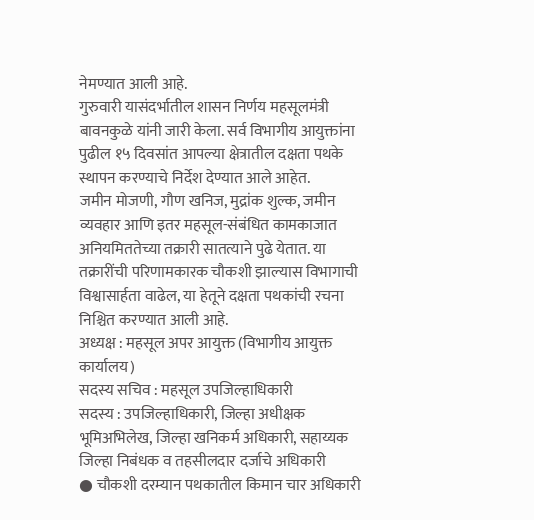नेमण्यात आली आहे.
गुरुवारी यासंदर्भातील शासन निर्णय महसूलमंत्री बावनकुळे यांनी जारी केला. सर्व विभागीय आयुक्तांना पुढील १५ दिवसांत आपल्या क्षेत्रातील दक्षता पथके स्थापन करण्याचे निर्देश देण्यात आले आहेत.
जमीन मोजणी, गौण खनिज, मुद्रांक शुल्क, जमीन व्यवहार आणि इतर महसूल-संबंधित कामकाजात अनियमिततेच्या तक्रारी सातत्याने पुढे येतात. या तक्रारींची परिणामकारक चौकशी झाल्यास विभागाची विश्वासार्हता वाढेल, या हेतूने दक्षता पथकांची रचना निश्चित करण्यात आली आहे.
अध्यक्ष : महसूल अपर आयुक्त (विभागीय आयुक्त कार्यालय)
सदस्य सचिव : महसूल उपजिल्हाधिकारी
सदस्य : उपजिल्हाधिकारी, जिल्हा अधीक्षक भूमिअभिलेख, जिल्हा खनिकर्म अधिकारी, सहाय्यक जिल्हा निबंधक व तहसीलदार दर्जाचे अधिकारी
● चौकशी दरम्यान पथकातील किमान चार अधिकारी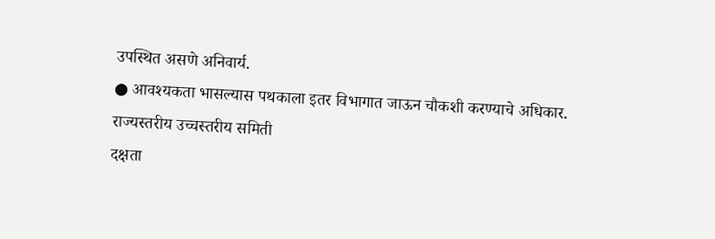उपस्थित असणे अनिवार्य.
● आवश्यकता भासल्यास पथकाला इतर विभागात जाऊन चौकशी करण्याचे अधिकार.
राज्यस्तरीय उच्चस्तरीय समिती
दक्षता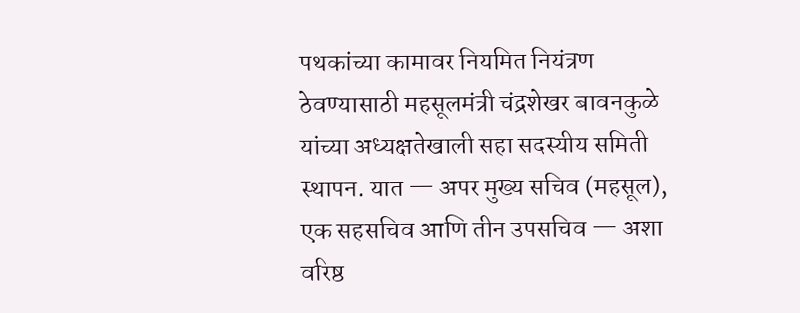पथकांच्या कामावर नियमित नियंत्रण ठेवण्यासाठी महसूलमंत्री चंद्रशेखर बावनकुळे यांच्या अध्यक्षतेखाली सहा सदस्यीय समिती स्थापन. यात — अपर मुख्य सचिव (महसूल), एक सहसचिव आणि तीन उपसचिव — अशा वरिष्ठ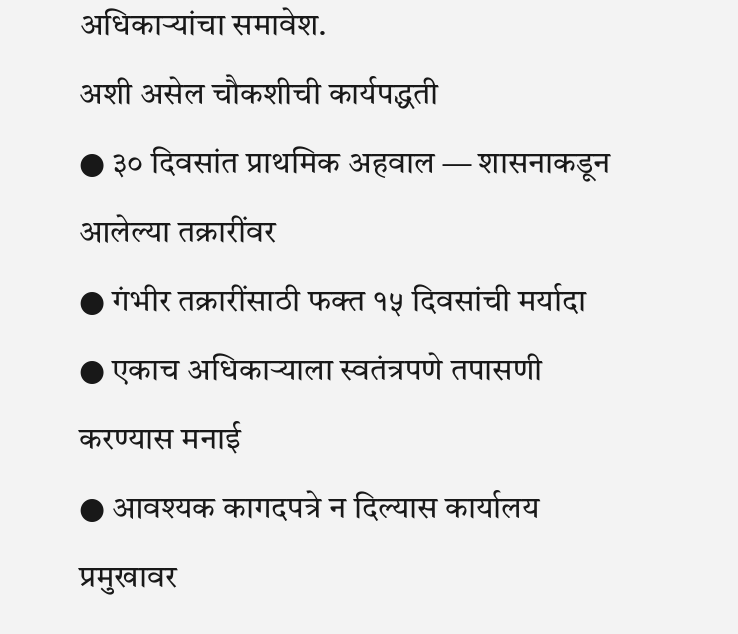अधिकाऱ्यांचा समावेश.
अशी असेल चौकशीची कार्यपद्धती
● ३० दिवसांत प्राथमिक अहवाल — शासनाकडून आलेल्या तक्रारींवर
● गंभीर तक्रारींसाठी फक्त १५ दिवसांची मर्यादा
● एकाच अधिकाऱ्याला स्वतंत्रपणे तपासणी करण्यास मनाई
● आवश्यक कागदपत्रे न दिल्यास कार्यालय प्रमुखावर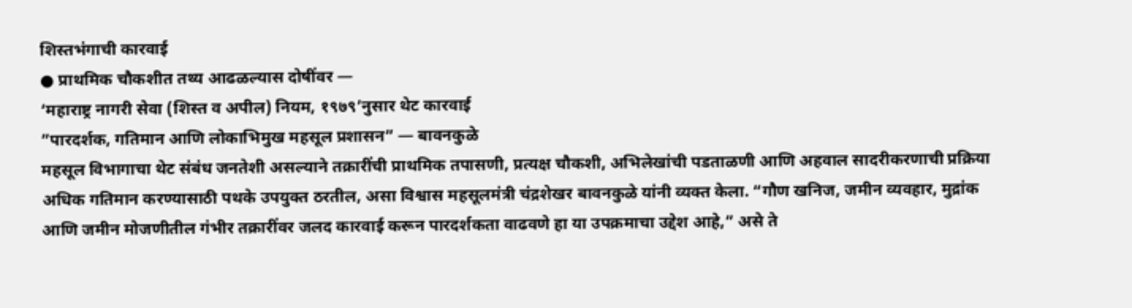शिस्तभंगाची कारवाई
● प्राथमिक चौकशीत तथ्य आढळल्यास दोषींवर —
‘महाराष्ट्र नागरी सेवा (शिस्त व अपील) नियम, १९७९’नुसार थेट कारवाई
”पारदर्शक, गतिमान आणि लोकाभिमुख महसूल प्रशासन” — बावनकुळे
महसूल विभागाचा थेट संबंध जनतेशी असल्याने तक्रारींची प्राथमिक तपासणी, प्रत्यक्ष चौकशी, अभिलेखांची पडताळणी आणि अहवाल सादरीकरणाची प्रक्रिया अधिक गतिमान करण्यासाठी पथके उपयुक्त ठरतील, असा विश्वास महसूलमंत्री चंद्रशेखर बावनकुळे यांनी व्यक्त केला. “गौण खनिज, जमीन व्यवहार, मुद्रांक आणि जमीन मोजणीतील गंभीर तक्रारींवर जलद कारवाई करून पारदर्शकता वाढवणे हा या उपक्रमाचा उद्देश आहे,” असे ते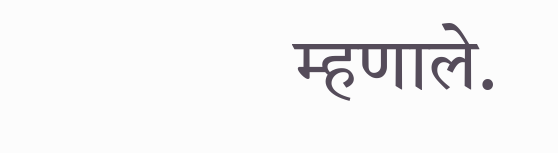म्हणाले.